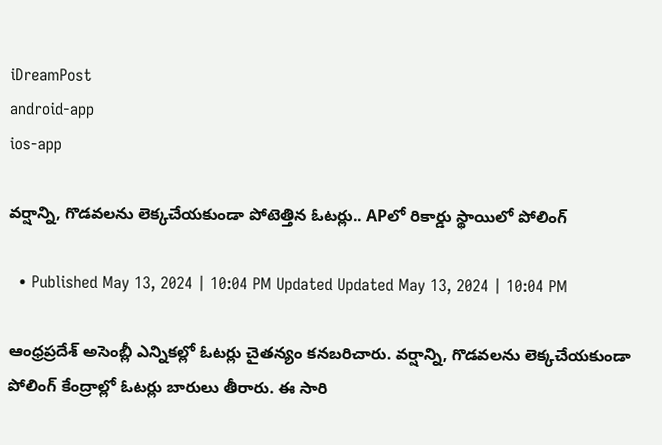iDreamPost
android-app
ios-app

వర్షాన్ని, గొడవలను లెక్కచేయకుండా పోటెత్తిన ఓటర్లు.. APలో రికార్డు స్థాయిలో పోలింగ్

  • Published May 13, 2024 | 10:04 PM Updated Updated May 13, 2024 | 10:04 PM

ఆంధ్రప్రదేశ్ అసెంబ్లీ ఎన్నికల్లో ఓటర్లు చైతన్యం కనబరిచారు. వర్షాన్ని, గొడవలను లెక్కచేయకుండా పోలింగ్ కేంద్రాల్లో ఓటర్లు బారులు తీరారు. ఈ సారి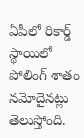ఏపీలో రికార్డ్ స్థాయిలో పోలింగ్ శాతం నమోదైనట్లు తెలుస్తోంది.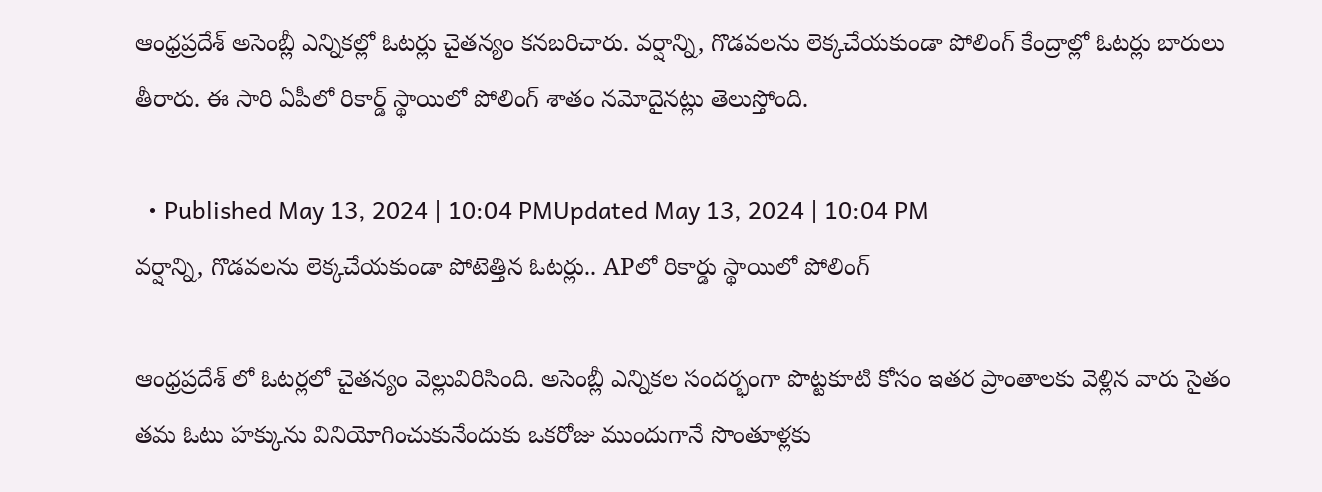ఆంధ్రప్రదేశ్ అసెంబ్లీ ఎన్నికల్లో ఓటర్లు చైతన్యం కనబరిచారు. వర్షాన్ని, గొడవలను లెక్కచేయకుండా పోలింగ్ కేంద్రాల్లో ఓటర్లు బారులు తీరారు. ఈ సారి ఏపీలో రికార్డ్ స్థాయిలో పోలింగ్ శాతం నమోదైనట్లు తెలుస్తోంది.

  • Published May 13, 2024 | 10:04 PMUpdated May 13, 2024 | 10:04 PM
వర్షాన్ని, గొడవలను లెక్కచేయకుండా పోటెత్తిన ఓటర్లు.. APలో రికార్డు స్థాయిలో పోలింగ్

ఆంధ్రప్రదేశ్ లో ఓటర్లలో చైతన్యం వెల్లువిరిసింది. అసెంబ్లీ ఎన్నికల సందర్భంగా పొట్టకూటి కోసం ఇతర ప్రాంతాలకు వెళ్లిన వారు సైతం తమ ఓటు హక్కును వినియోగించుకునేందుకు ఒకరోజు ముందుగానే సొంతూళ్లకు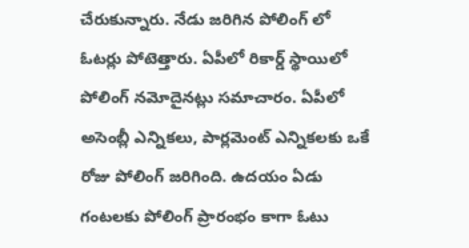చేరుకున్నారు. నేడు జరిగిన పోలింగ్ లో ఓటర్లు పోటెత్తారు. ఏపీలో రికార్డ్ స్థాయిలో పోలింగ్ నమోదైనట్లు సమాచారం. ఏపీలో అసెంబ్లీ ఎన్నికలు, పార్లమెంట్ ఎన్నికలకు ఒకే రోజు పోలింగ్ జరిగింది. ఉదయం ఏడు గంటలకు పోలింగ్ ప్రారంభం కాగా ఓటు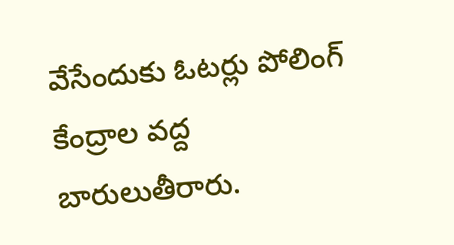వేసేందుకు ఓటర్లు పోలింగ్ కేంద్రాల వద్ద బారులుతీరారు.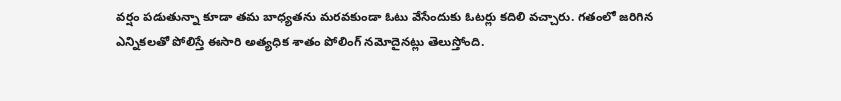వర్షం పడుతున్నా కూడా తమ బాధ్యతను మరవకుండా ఓటు వేసేందుకు ఓటర్లు కదిలి వచ్చారు. గతంలో జరిగిన ఎన్నికలతో పోలిస్తే ఈసారి అత్యధిక శాతం పోలింగ్ నమోదైనట్లు తెలుస్తోంది.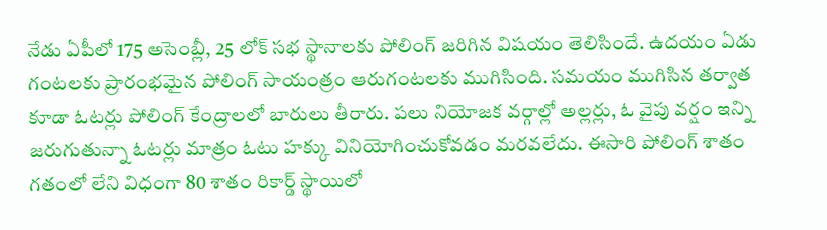నేడు ఏపీలో 175 అసెంబ్లీ, 25 లోక్ సభ స్థానాలకు పోలింగ్ జరిగిన విషయం తెలిసిందే. ఉదయం ఏడు గంటలకు ప్రారంభమైన పోలింగ్ సాయంత్రం ఆరుగంటలకు ముగిసింది. సమయం ముగిసిన తర్వాత కూడా ఓటర్లు పోలింగ్ కేంద్రాలలో బారులు తీరారు. పలు నియోజక వర్గాల్లో అల్లర్లు, ఓ వైపు వర్షం ఇన్ని జరుగుతున్నా ఓటర్లు మాత్రం ఓటు హక్కు వినియోగించుకోవడం మరవలేదు. ఈసారి పోలింగ్ శాతం గతంలో లేని విధంగా 80 శాతం రికార్డ్ స్థాయిలో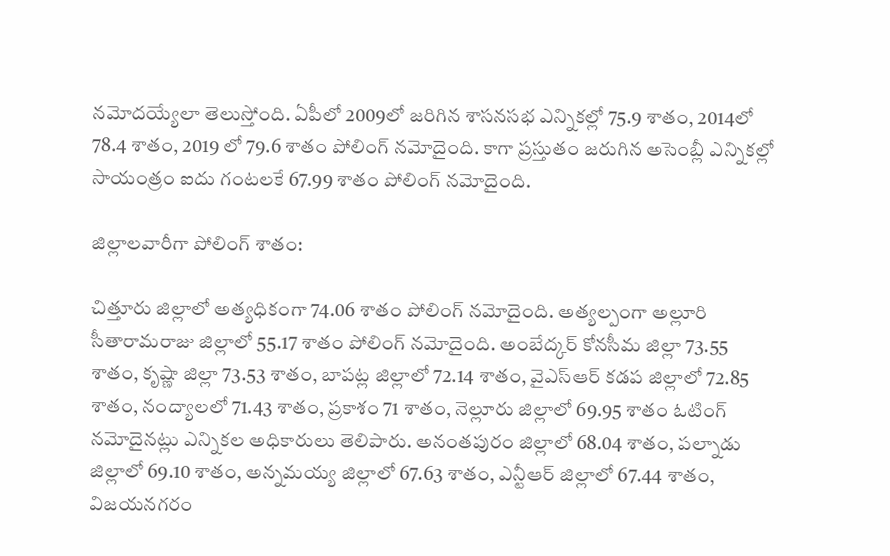నమోదయ్యేలా తెలుస్తోంది. ఏపీలో 2009లో జరిగిన శాసనసభ ఎన్నికల్లో 75.9 శాతం, 2014లో 78.4 శాతం, 2019 లో 79.6 శాతం పోలింగ్ నమోదైంది. కాగా ప్రస్తుతం జరుగిన అసెంబ్లీ ఎన్నికల్లో సాయంత్రం ఐదు గంటలకే 67.99 శాతం పోలింగ్ నమోదైంది.

జిల్లాలవారీగా పోలింగ్ శాతం:

చిత్తూరు జిల్లాలో అత్యధికంగా 74.06 శాతం పోలింగ్ నమోదైంది. అత్యల్పంగా అల్లూరి సీతారామరాజు జిల్లాలో 55.17 శాతం పోలింగ్ నమోదైంది. అంబేద్కర్ కోనసీమ జిల్లా 73.55 శాతం, కృష్ణా జిల్లా 73.53 శాతం, బాపట్ల జిల్లాలో 72.14 శాతం, వైఎస్ఆర్ కడప జిల్లాలో 72.85 శాతం, నంద్యాలలో 71.43 శాతం, ప్రకాశం 71 శాతం, నెల్లూరు జిల్లాలో 69.95 శాతం ఓటింగ్ నమోదైనట్లు ఎన్నికల అధికారులు తెలిపారు. అనంతపురం జిల్లాలో 68.04 శాతం, పల్నాడు జిల్లాలో 69.10 శాతం, అన్నమయ్య జిల్లాలో 67.63 శాతం, ఎన్టీఆర్ జిల్లాలో 67.44 శాతం, విజయనగరం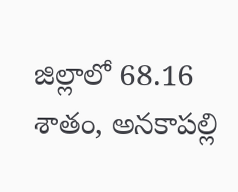జిల్లాలో 68.16 శాతం, అనకాపల్లి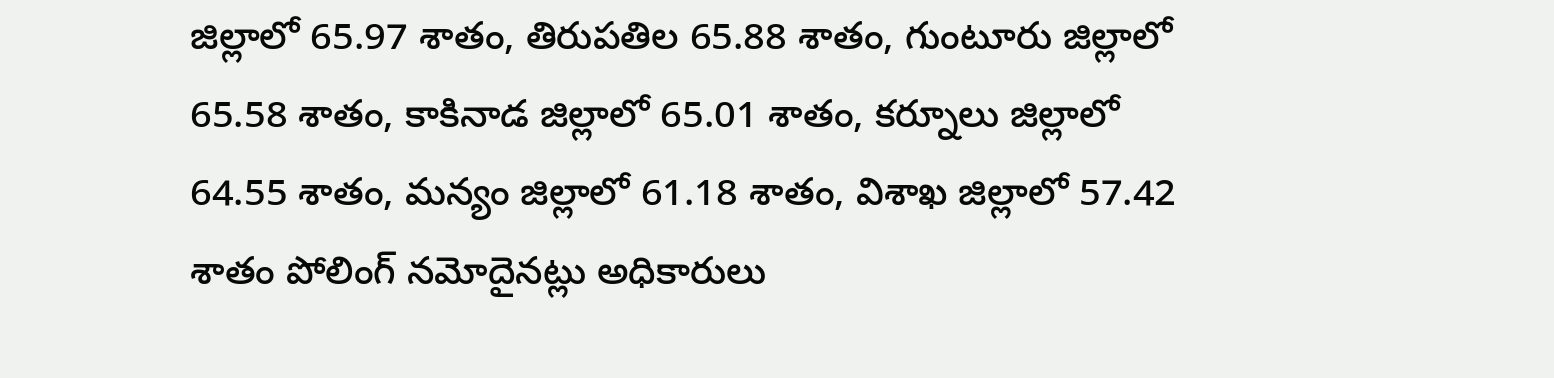జిల్లాలో 65.97 శాతం, తిరుపతిల 65.88 శాతం, గుంటూరు జిల్లాలో 65.58 శాతం, కాకినాడ జిల్లాలో 65.01 శాతం, కర్నూలు జిల్లాలో 64.55 శాతం, మన్యం జిల్లాలో 61.18 శాతం, విశాఖ జిల్లాలో 57.42 శాతం పోలింగ్ నమోదైనట్లు అధికారులు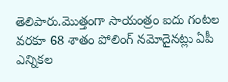తెలిపారు.మొత్తంగా సాయంత్రం ఐదు గంటల వరకూ 68 శాతం పోలింగ్ నమోదైనట్లు ఏపీ ఎన్నికల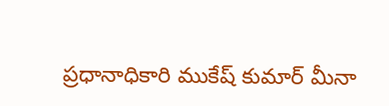ప్రధానాధికారి ముకేష్ కుమార్ మీనా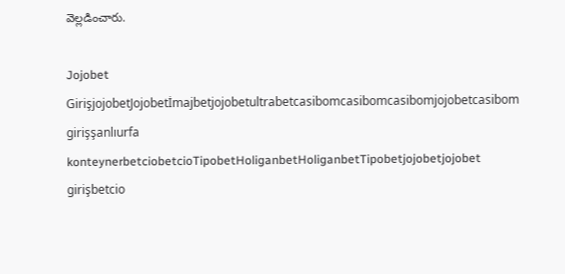వెల్లడించారు.

Jojobet GirişjojobetJojobetİmajbetjojobetultrabetcasibomcasibomcasibomjojobetcasibom girişşanlıurfa konteynerbetciobetcioTipobetHoliganbetHoliganbetTipobetjojobetjojobet girişbetcio